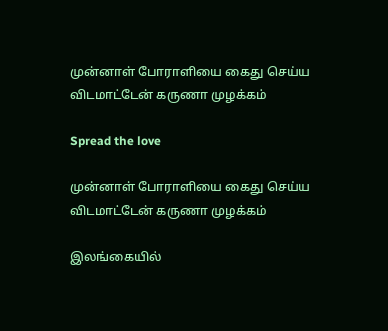முன்னாள் போராளியை கைது செய்ய விடமாட்டேன் கருணா முழக்கம்

Spread the love

முன்னாள் போராளியை கைது செய்ய விடமாட்டேன் கருணா முழக்கம்

இலங்கையில்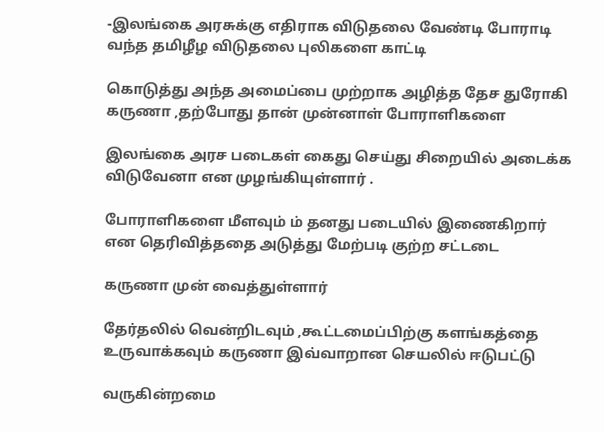-இலங்கை அரசுக்கு எதிராக விடுதலை வேண்டி போராடி வந்த தமிழீழ விடுதலை புலிகளை காட்டி

கொடுத்து அந்த அமைப்பை முற்றாக அழித்த தேச துரோகி கருணா ,தற்போது தான் முன்னாள் போராளிகளை

இலங்கை அரச படைகள் கைது செய்து சிறையில் அடைக்க விடுவேனா என முழங்கியுள்ளார் .

போராளிகளை மீளவும் ம் தனது படையில் இணைகிறார் என தெரிவித்ததை அடுத்து மேற்படி குற்ற சட்டடை

கருணா முன் வைத்துள்ளார்

தேர்தலில் வென்றிடவும் ,கூட்டமைப்பிற்கு களங்கத்தை உருவாக்கவும் கருணா இவ்வாறான செயலில் ஈடுபட்டு

வருகின்றமை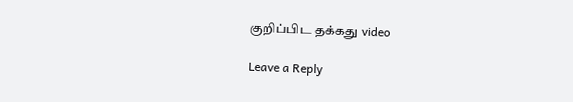குறிப்பிட தக்கது video

Leave a Reply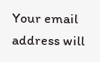Your email address will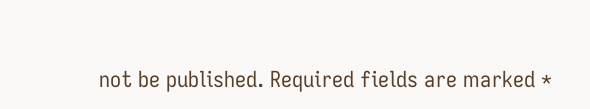not be published. Required fields are marked *